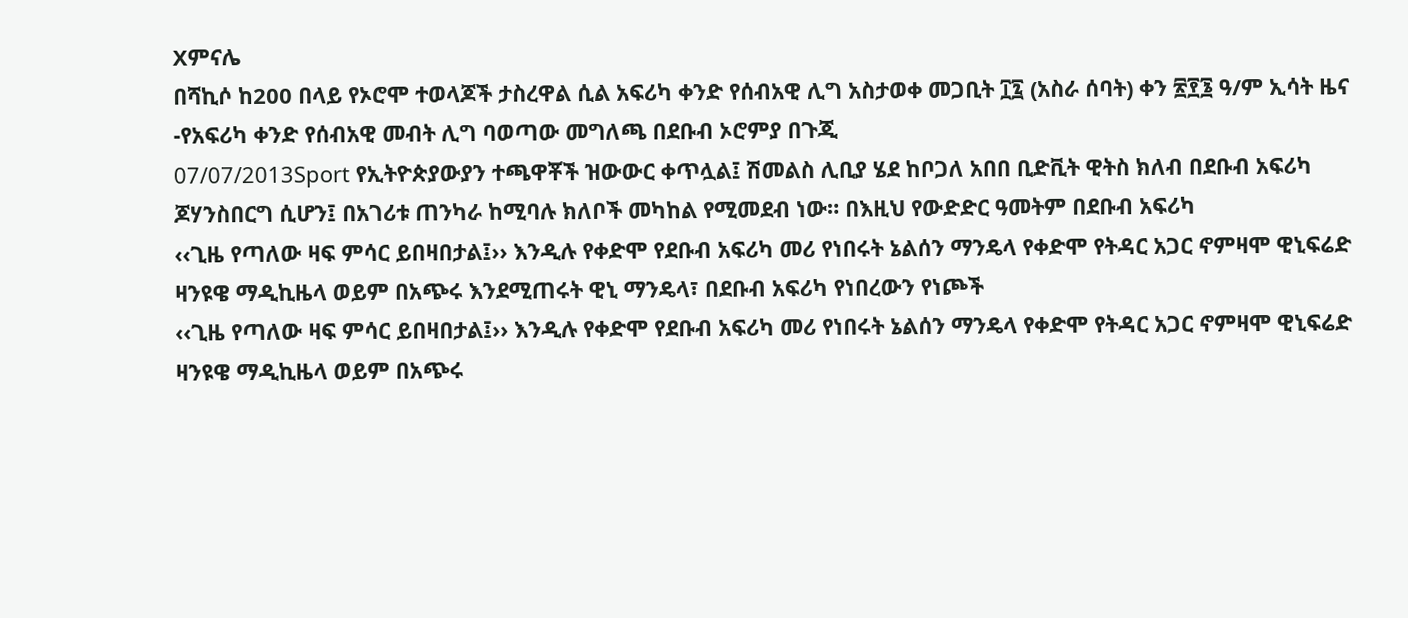Xምናሌ
በሻኪሶ ከ200 በላይ የኦሮሞ ተወላጆች ታስረዋል ሲል አፍሪካ ቀንድ የሰብአዊ ሊግ አስታወቀ መጋቢት ፲፯ (አስራ ሰባት) ቀን ፳፻፮ ዓ/ም ኢሳት ዜና -የአፍሪካ ቀንድ የሰብአዊ መብት ሊግ ባወጣው መግለጫ በደቡብ ኦሮምያ በጉጂ
07/07/2013Sport የኢትዮጵያውያን ተጫዋቾች ዝውውር ቀጥሏል፤ ሽመልስ ሊቢያ ሄደ ከቦጋለ አበበ ቢድቪት ዊትስ ክለብ በደቡብ አፍሪካ ጆሃንስበርግ ሲሆን፤ በአገሪቱ ጠንካራ ከሚባሉ ክለቦች መካከል የሚመደብ ነው። በእዚህ የውድድር ዓመትም በደቡብ አፍሪካ
‹‹ጊዜ የጣለው ዛፍ ምሳር ይበዛበታል፤›› እንዲሉ የቀድሞ የደቡብ አፍሪካ መሪ የነበሩት ኔልሰን ማንዴላ የቀድሞ የትዳር አጋር ኖምዛሞ ዊኒፍሬድ ዛንዩዌ ማዲኪዜላ ወይም በአጭሩ እንደሚጠሩት ዊኒ ማንዴላ፣ በደቡብ አፍሪካ የነበረውን የነጮች
‹‹ጊዜ የጣለው ዛፍ ምሳር ይበዛበታል፤›› እንዲሉ የቀድሞ የደቡብ አፍሪካ መሪ የነበሩት ኔልሰን ማንዴላ የቀድሞ የትዳር አጋር ኖምዛሞ ዊኒፍሬድ ዛንዩዌ ማዲኪዜላ ወይም በአጭሩ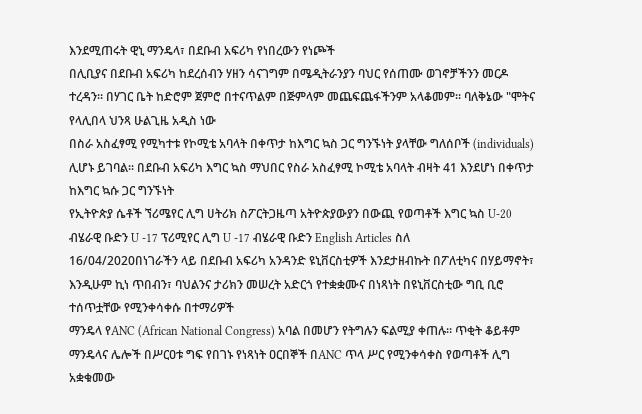እንደሚጠሩት ዊኒ ማንዴላ፣ በደቡብ አፍሪካ የነበረውን የነጮች
በሊቢያና በደቡብ አፍሪካ ከደረሰብን ሃዘን ሳናገግም በሜዲትራንያን ባህር የሰጠሙ ወገኖቻችንን መርዶ ተረዳን። በሃገር ቤት ከድሮም ጀምሮ በተናጥልም በጅምላም መጨፍጨፋችንም አላቆመም። ባለቅኔው "ሞትና የላሊበላ ህንጻ ሁልጊዜ አዲስ ነው
በስራ አስፈፃሚ የሚካተቱ የኮሚቴ አባላት በቀጥታ ከእግር ኳስ ጋር ግንኙነት ያላቸው ግለሰቦች (individuals) ሊሆኑ ይገባል፡፡ በደቡብ አፍሪካ እግር ኳስ ማህበር የስራ አስፈፃሚ ኮሚቴ አባላት ብዛት 41 እንደሆነ በቀጥታ ከእግር ኳሱ ጋር ግንኙነት
የኢትዮጵያ ሴቶች ኘሪሜየር ሊግ ሀትሪክ ስፖርትጋዜጣ አትዮጵያውያን በውጪ የወጣቶች እግር ኳስ U-20 ብሄራዊ ቡድን U -17 ፕሪሚየር ሊግ U -17 ብሄራዊ ቡድን English Articles ስለ
16/04/2020በነገራችን ላይ በደቡብ አፍሪካ አንዳንድ ዩኒቨርስቲዎች እንደታዘብኩት በፖለቲካና በሃይማኖት፣ እንዲሁም ኪነ ጥበብን፣ ባህልንና ታሪክን መሠረት አድርጎ የተቋቋሙና በነጻነት በዩኒቨርስቲው ግቢ ቢሮ ተሰጥቷቸው የሚንቀሳቀሱ በተማሪዎች
ማንዴላ የANC (African National Congress) አባል በመሆን የትግሉን ፍልሚያ ቀጠሉ። ጥቂት ቆይቶም ማንዴላና ሌሎች በሥርዐቱ ግፍ የበገኑ የነጻነት ዐርበኞች በANC ጥላ ሥር የሚንቀሳቀስ የወጣቶች ሊግ አቋቁመው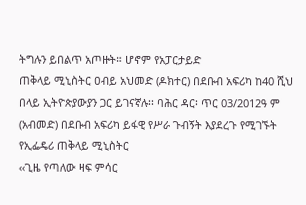ትግሉን ይበልጥ አጦዙት። ሆኖም የአፓርታይድ
ጠቅላይ ሚኒስትር ዐብይ አህመድ (ዶክተር) በደቡብ አፍሪካ ከ40 ሺህ በላይ ኢትዮጵያውያን ጋር ይገናኛሉ፡፡ ባሕር ዳር፡ ጥር 03/2012ዓ ም (አብመድ) በደቡብ አፍሪካ ይፋዊ የሥራ ጉብኝት እያደረጉ የሚገኙት የኢፌዴሪ ጠቅላይ ሚኒስትር
‹‹ጊዜ የጣለው ዛፍ ምሳር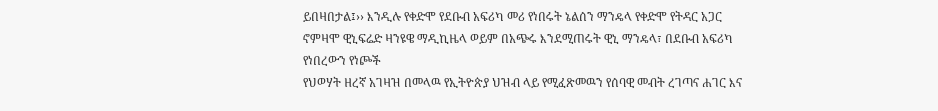ይበዛበታል፤›› እንዲሉ የቀድሞ የደቡብ አፍሪካ መሪ የነበሩት ኔልሰን ማንዴላ የቀድሞ የትዳር አጋር ኖምዛሞ ዊኒፍሬድ ዛንዩዌ ማዲኪዜላ ወይም በአጭሩ እንደሚጠሩት ዊኒ ማንዴላ፣ በደቡብ አፍሪካ የነበረውን የነጮች
የህወሃት ዘረኛ አገዛዝ በመላዉ የኢትዮጵያ ህዝብ ላይ የሚፈጽመዉን የሰባዊ መብት ረገጣና ሐገር እና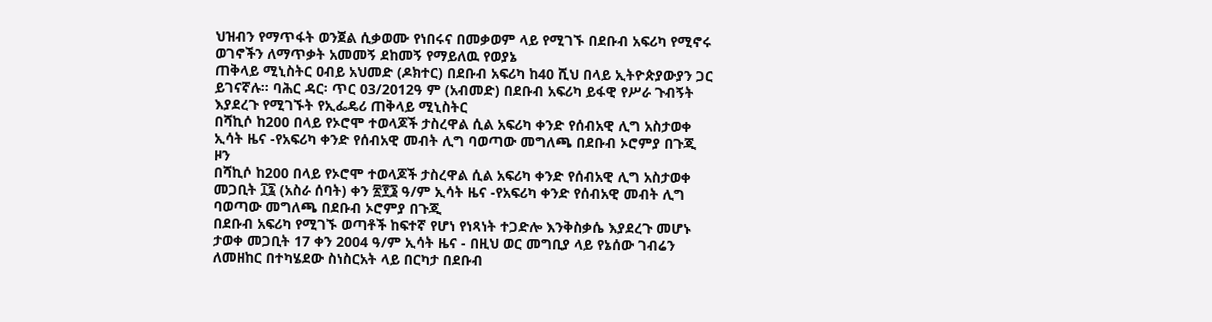ህዝብን የማጥፋት ወንጀል ሲቃወሙ የነበሩና በመቃወም ላይ የሚገኙ በደቡብ አፍሪካ የሚኖሩ ወገኖችን ለማጥቃት አመመኝ ደከመኝ የማይለዉ የወያኔ
ጠቅላይ ሚኒስትር ዐብይ አህመድ (ዶክተር) በደቡብ አፍሪካ ከ40 ሺህ በላይ ኢትዮጵያውያን ጋር ይገናኛሉ፡፡ ባሕር ዳር፡ ጥር 03/2012ዓ ም (አብመድ) በደቡብ አፍሪካ ይፋዊ የሥራ ጉብኝት እያደረጉ የሚገኙት የኢፌዴሪ ጠቅላይ ሚኒስትር
በሻኪሶ ከ200 በላይ የኦሮሞ ተወላጆች ታስረዋል ሲል አፍሪካ ቀንድ የሰብአዊ ሊግ አስታወቀ ኢሳት ዜና -የአፍሪካ ቀንድ የሰብአዊ መብት ሊግ ባወጣው መግለጫ በደቡብ ኦሮምያ በጉጂ ዞን
በሻኪሶ ከ200 በላይ የኦሮሞ ተወላጆች ታስረዋል ሲል አፍሪካ ቀንድ የሰብአዊ ሊግ አስታወቀ መጋቢት ፲፯ (አስራ ሰባት) ቀን ፳፻፮ ዓ/ም ኢሳት ዜና -የአፍሪካ ቀንድ የሰብአዊ መብት ሊግ ባወጣው መግለጫ በደቡብ ኦሮምያ በጉጂ
በደቡብ አፍሪካ የሚገኙ ወጣቶች ከፍተኛ የሆነ የነጻነት ተጋድሎ እንቅስቃሴ እያደረጉ መሆኑ ታወቀ መጋቢት 17 ቀን 2004 ዓ/ም ኢሳት ዜና - በዚህ ወር መግቢያ ላይ የኔሰው ገብሬን ለመዘከር በተካሄደው ስነስርአት ላይ በርካታ በደቡብ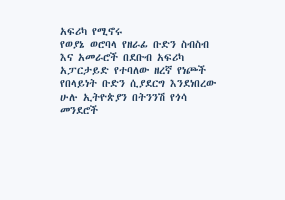አፍሪካ የሚኖሩ
የወያኔ ወሮባላ የዘራፊ ቡድን ስብስብ እና አመራሮች በደቡብ አፍሪካ አፓርታይድ የተባለው ዘረኛ የነጮች የበላይነት ቡድን ሲያደርግ እንደነበረው ሁሉ ኢትዮጵያን በትንንሽ የጎሳ መንደሮች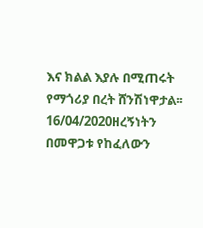እና ክልል እያሉ በሚጠሩት የማጎሪያ በረት ሸንሽነዋታል፡፡
16/04/2020ዘረኝነትን በመዋጋቱ የከፈለውን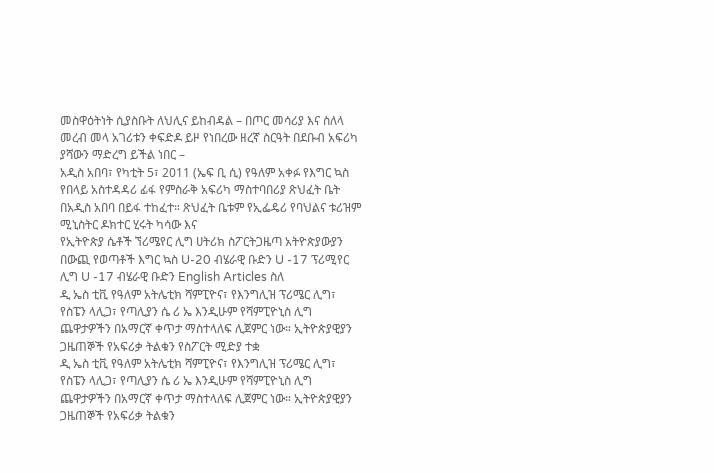መስዋዕትነት ሲያስቡት ለህሊና ይከብዳል – በጦር መሳሪያ እና ስለላ መረብ መላ አገሪቱን ቀፍድዶ ይዞ የነበረው ዘረኛ ስርዓት በደቡብ አፍሪካ ያሻውን ማድረግ ይችል ነበር –
አዲስ አበባ፣ የካቲት 5፣ 2011 (ኤፍ ቢ ሲ) የዓለም አቀፉ የእግር ኳስ የበላይ አስተዳዳሪ ፊፋ የምስራቅ አፍሪካ ማስተባበሪያ ጽህፈት ቤት በአዲስ አበባ በይፋ ተከፈተ። ጽህፈት ቤቱም የኢፌዴሪ የባህልና ቱሪዝም ሚኒስትር ዶክተር ሂሩት ካሳው እና
የኢትዮጵያ ሴቶች ኘሪሜየር ሊግ ሀትሪክ ስፖርትጋዜጣ አትዮጵያውያን በውጪ የወጣቶች እግር ኳስ U-20 ብሄራዊ ቡድን U -17 ፕሪሚየር ሊግ U -17 ብሄራዊ ቡድን English Articles ስለ
ዲ ኤስ ቲቪ የዓለም አትሌቲክ ሻምፒዮና፣ የእንግሊዝ ፕሪሜር ሊግ፣ የስፔን ላሊጋ፣ የጣሊያን ሴ ሪ ኤ እንዲሁም የሻምፒዮኒስ ሊግ ጨዋታዎችን በአማርኛ ቀጥታ ማስተላለፍ ሊጀምር ነው። ኢትዮጵያዊያን ጋዜጠኞች የአፍሪቃ ትልቁን የስፖርት ሚድያ ተቋ
ዲ ኤስ ቲቪ የዓለም አትሌቲክ ሻምፒዮና፣ የእንግሊዝ ፕሪሜር ሊግ፣ የስፔን ላሊጋ፣ የጣሊያን ሴ ሪ ኤ እንዲሁም የሻምፒዮኒስ ሊግ ጨዋታዎችን በአማርኛ ቀጥታ ማስተላለፍ ሊጀምር ነው። ኢትዮጵያዊያን ጋዜጠኞች የአፍሪቃ ትልቁን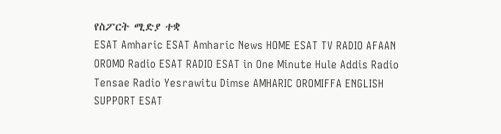የስፖርት ሚድያ ተቋ
ESAT Amharic ESAT Amharic News HOME ESAT TV RADIO AFAAN OROMO Radio ESAT RADIO ESAT in One Minute Hule Addis Radio Tensae Radio Yesrawitu Dimse AMHARIC OROMIFFA ENGLISH SUPPORT ESAT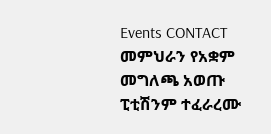Events CONTACT መምህራን የአቋም መግለጫ አወጡ ፒቲሽንም ተፈራረሙ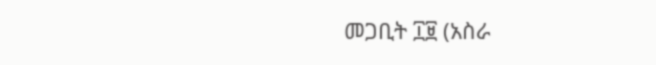መጋቢት ፲፱ (አስራ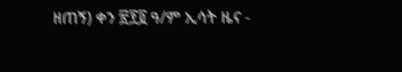ዘጠኝ) ቀን ፳፻፬ ዓ/ም ኢሳት ዜና -